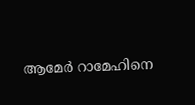ആമേർ റാമേഹിനെ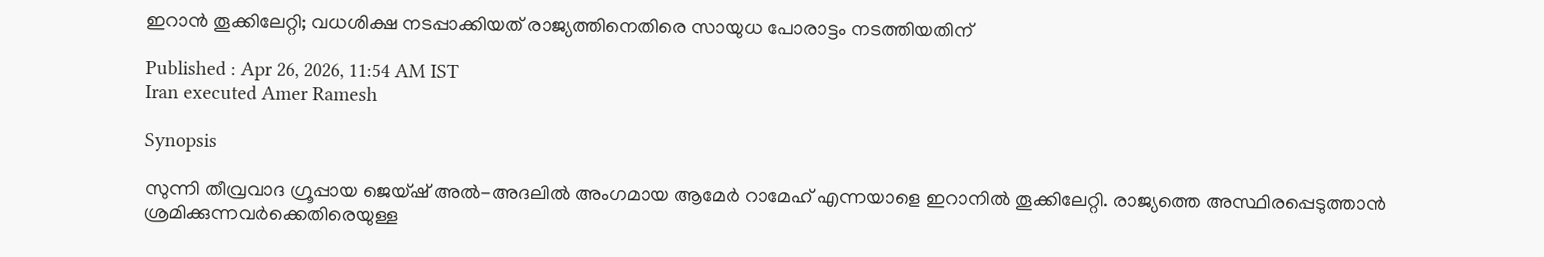ഇറാൻ തൂക്കിലേറ്റി; വധശിക്ഷ നടപ്പാക്കിയത് രാജ്യത്തിനെതിരെ സായുധ പോരാട്ടം നടത്തിയതിന്

Published : Apr 26, 2026, 11:54 AM IST
Iran executed Amer Ramesh

Synopsis

സുന്നി തീവ്രവാദ ഗ്രൂപ്പായ ജെയ്‌ഷ് അൽ-അദലിൽ അംഗമായ ആമേർ റാമേഹ് എന്നയാളെ ഇറാനിൽ തൂക്കിലേറ്റി. രാജ്യത്തെ അസ്ഥിരപ്പെടുത്താൻ ശ്രമിക്കുന്നവർക്കെതിരെയുള്ള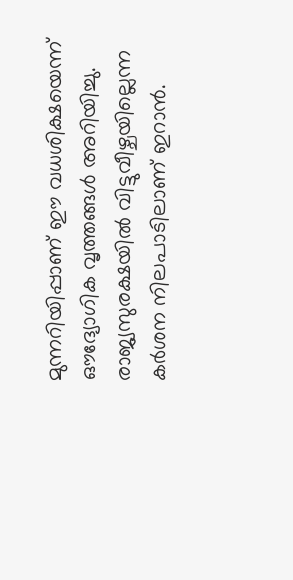മുന്നറിയിപ്പാണ് ഈ വധശിക്ഷയെന്ന് ഔദ്യോഗിക വൃത്തങ്ങൾ അറിയിച്ചു. രാജ്യസുരക്ഷയിൽ വിട്ടുവീഴ്ചയില്ലെന്ന കർശന നിലപാടിലാണ് ഇറാൻ.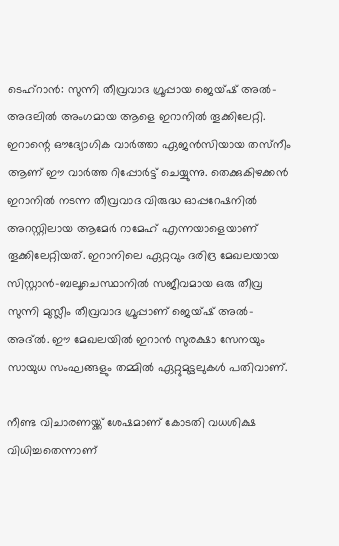ടെഹ്റാൻ: സുന്നി തീവ്രവാദ ഗ്രൂപ്പായ ജെയ്‌ഷ് അൽ-അദലിൽ അംഗമായ ആളെ ഇറാനിൽ തൂക്കിലേറ്റി. ഇറാന്റെ ഔദ്യോഗിക വാർത്താ ഏജൻസിയായ തസ്‌നീം ആണ് ഈ വാർത്ത റിപ്പോർട്ട് ചെയ്യുന്നു. തെക്കുകിഴക്കൻ ഇറാനിൽ നടന്ന തീവ്രവാദ വിരുദ്ധ ഓപ്പറേഷനിൽ അറസ്റ്റിലായ ആമേർ റാമേഹ് എന്നയാളെയാണ് തൂക്കിലേറ്റിയത്. ഇറാനിലെ ഏറ്റവും ദരിദ്ര മേഖലയായ സിസ്റ്റാൻ-ബലൂചെസ്ഥാനിൽ സജീവമായ ഒരു തീവ്ര സുന്നി മുസ്ലീം തീവ്രവാദ ഗ്രൂപ്പാണ് ജെയ്ഷ് അൽ-അദ്ൽ. ഈ മേഖലയിൽ ഇറാൻ സുരക്ഷാ സേനയും സായുധ സംഘങ്ങളും തമ്മിൽ ഏറ്റുമുട്ടലുകൾ പതിവാണ്.

നീണ്ട വിചാരണയ്ക്ക് ശേഷമാണ് കോടതി വധശിക്ഷ വിധിച്ചതെന്നാണ്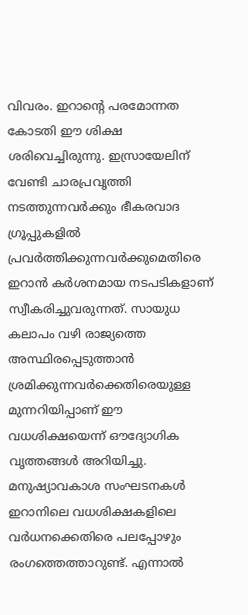വിവരം. ഇറാന്റെ പരമോന്നത കോടതി ഈ ശിക്ഷ ശരിവെച്ചിരുന്നു. ഇസ്രായേലിന് വേണ്ടി ചാരപ്രവൃത്തി നടത്തുന്നവർക്കും ഭീകരവാദ ഗ്രൂപ്പുകളിൽ പ്രവർത്തിക്കുന്നവർക്കുമെതിരെ ഇറാൻ കർശനമായ നടപടികളാണ് സ്വീകരിച്ചുവരുന്നത്. സായുധ കലാപം വഴി രാജ്യത്തെ അസ്ഥിരപ്പെടുത്താൻ ശ്രമിക്കുന്നവർക്കെതിരെയുള്ള മുന്നറിയിപ്പാണ് ഈ വധശിക്ഷയെന്ന് ഔദ്യോഗിക വൃത്തങ്ങൾ അറിയിച്ചു. മനുഷ്യാവകാശ സംഘടനകൾ ഇറാനിലെ വധശിക്ഷകളിലെ വർധനക്കെതിരെ പലപ്പോഴും രംഗത്തെത്താറുണ്ട്. എന്നാൽ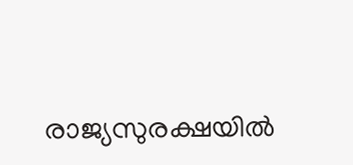രാജ്യസുരക്ഷയിൽ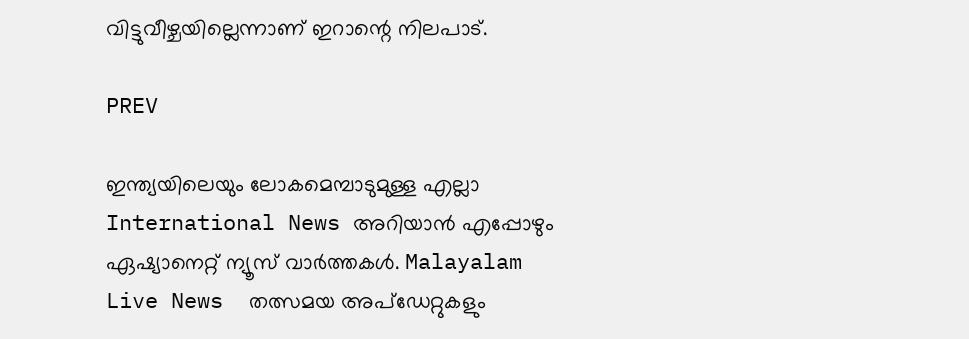വിട്ടുവീഴ്ചയില്ലെന്നാണ് ഇറാന്റെ നിലപാട്.

PREV

ഇന്ത്യയിലെയും ലോകമെമ്പാടുമുള്ള എല്ലാ International News അറിയാൻ എപ്പോഴും ഏഷ്യാനെറ്റ് ന്യൂസ് വാർത്തകൾ. Malayalam Live News  തത്സമയ അപ്‌ഡേറ്റുകളും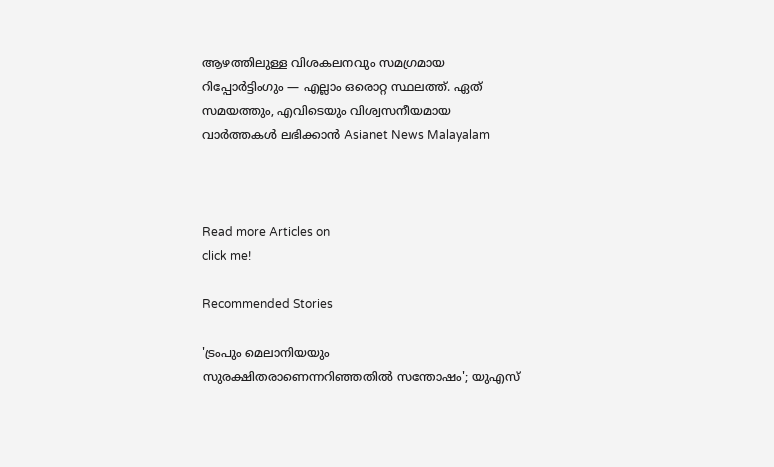ആഴത്തിലുള്ള വിശകലനവും സമഗ്രമായ റിപ്പോർട്ടിംഗും — എല്ലാം ഒരൊറ്റ സ്ഥലത്ത്. ഏത് സമയത്തും, എവിടെയും വിശ്വസനീയമായ വാർത്തകൾ ലഭിക്കാൻ Asianet News Malayalam



Read more Articles on
click me!

Recommended Stories

'ട്രംപും മെലാനിയയും സുരക്ഷിതരാണെന്നറിഞ്ഞതിൽ സന്തോഷം'; യുഎസ്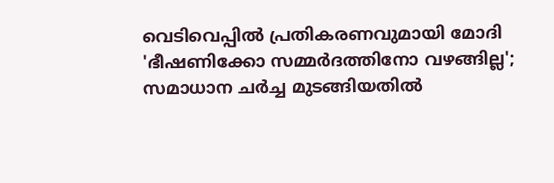വെടിവെപ്പിൽ പ്രതികരണവുമായി മോദി
'ഭീഷണിക്കോ സമ്മർദത്തിനോ വഴങ്ങില്ല'; സമാധാന ചർച്ച മുടങ്ങിയതിൽ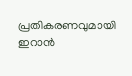പ്രതികരണവുമായി ഇറാൻ